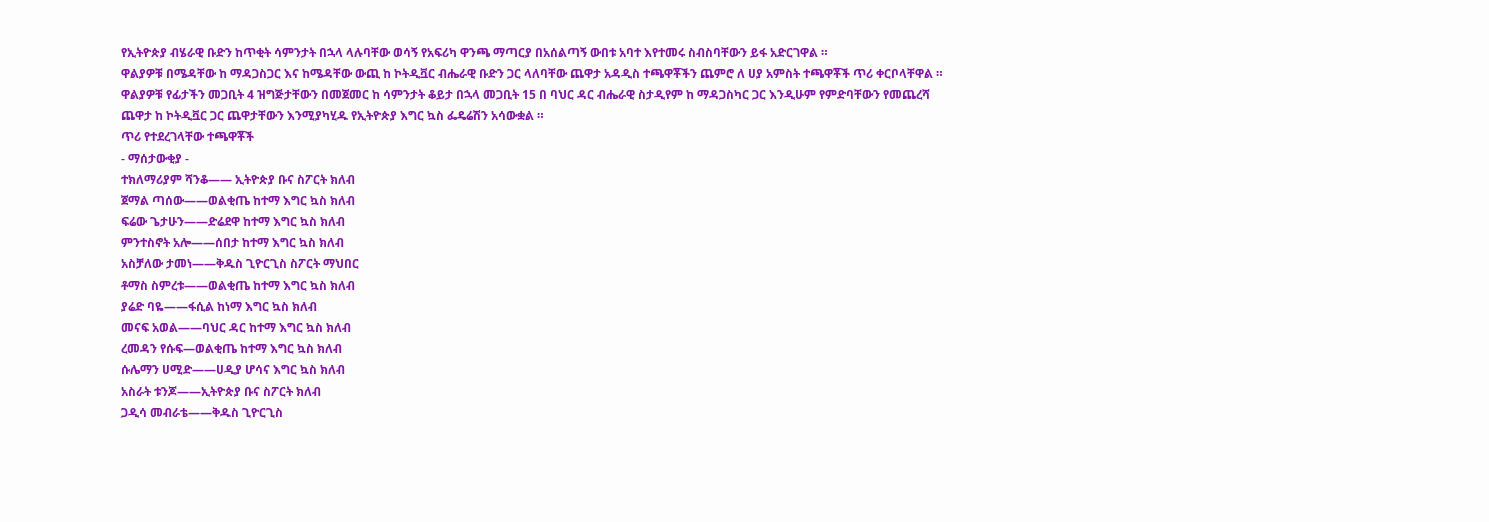የኢትዮጵያ ብሄራዊ ቡድን ከጥቂት ሳምንታት በኋላ ላሉባቸው ወሳኝ የአፍሪካ ዋንጫ ማጣርያ በአሰልጣኝ ውበቱ አባተ እየተመሩ ስብስባቸውን ይፋ አድርገዋል ።
ዋልያዎቹ በሜዳቸው ከ ማዳጋስጋር እና ከሜዳቸው ውጪ ከ ኮትዲቯር ብሔራዊ ቡድን ጋር ላለባቸው ጨዋታ አዳዲስ ተጫዋቾችን ጨምሮ ለ ሀያ አምስት ተጫዋቾች ጥሪ ቀርቦላቸዋል ።
ዋልያዎቹ የፊታችን መጋቢት 4 ዝግጅታቸውን በመጀመር ከ ሳምንታት ቆይታ በኋላ መጋቢት 15 በ ባህር ዳር ብሔራዊ ስታዲየም ከ ማዳጋስካር ጋር እንዲሁም የምድባቸውን የመጨረሻ ጨዋታ ከ ኮትዲቯር ጋር ጨዋታቸውን እንሚያካሂዱ የኢትዮጵያ እግር ኳስ ፌዴሬሽን አሳውቋል ።
ጥሪ የተደረገላቸው ተጫዋቾች
- ማሰታውቂያ -
ተክለማሪያም ሻንቆ—— ኢትዮጵያ ቡና ስፖርት ክለብ
ጀማል ጣሰው——ወልቂጤ ከተማ እግር ኳስ ክለብ
ፍሬው ጌታሁን——ድሬደዋ ከተማ እግር ኳስ ክለብ
ምንተስኖት አሎ——ሰበታ ከተማ እግር ኳስ ክለብ
አስቻለው ታመነ——ቅዱስ ጊዮርጊስ ስፖርት ማህበር
ቶማስ ስምረቱ——ወልቂጤ ከተማ እግር ኳስ ክለብ
ያሬድ ባዬ——ፋሲል ከነማ እግር ኳስ ክለብ
መናፍ አወል——ባህር ዳር ከተማ እግር ኳስ ክለብ
ረመዳን የሱፍ—ወልቂጤ ከተማ እግር ኳስ ክለብ
ሱሌማን ሀሚድ——ሀዲያ ሆሳና እግር ኳስ ክለብ
አስራት ቱንጆ——ኢትዮጵያ ቡና ስፖርት ክለብ
ጋዲሳ መብራቴ——ቅዱስ ጊዮርጊስ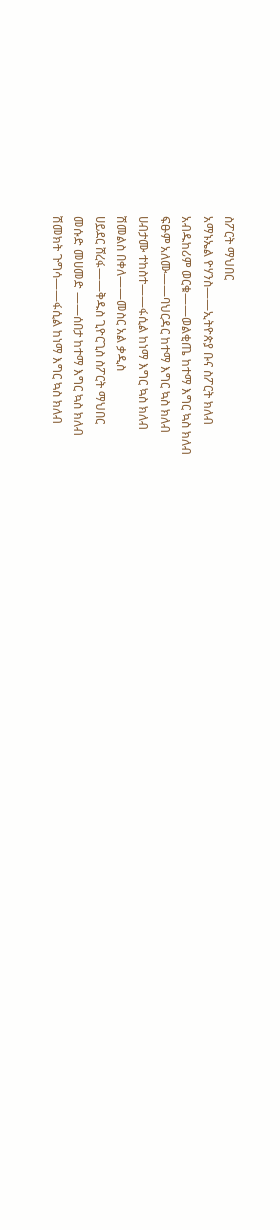ስፖርት ማህበር
አማኑኤል ዮሃንስ——ኢትዮጵያ ቡና ስፖርት ክለብ
አብዱከሪም ወርቁ——ወልቂጤ ከተማ እግር ኳስ ክለብ
ፍፁም አለሙ——ባህርዳር ከተማ እግር ኳስ ክለብ
ሀብታሙ ተከስተ——ፋሲል ከነማ እግር ኳስ ክለብ
ሽመልስ በቀለ——መስር አል ቃዲስ
ሀይደር ሸረፋ——ቅዱስ ጊዮርጊስ ስፖርት ማህበር
መሱድ መሀመድ ——ሰበታ ከተማ እግር ኳስ ክለብ
ሽመክት ጉግሳ——ፋሲል ከነማ እግር ኳስ ክለብ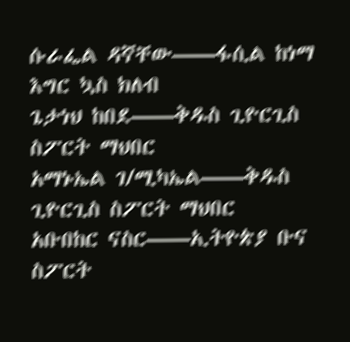ሱራፌል ዳኛቸው——ፋሲል ከነማ እግር ኳስ ክለብ
ጌታነህ ከበደ——ቅዱስ ጊዮርጊስ ስፖርት ማህበር
አማኑኤል ገ/ሚካኤል——ቅዱስ ጊዮርጊስ ስፖርት ማህበር
አቡበከር ናስር——ኢትዮጵያ ቡና ስፖርት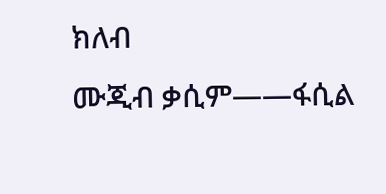ክለብ
ሙጂብ ቃሲም——ፋሲል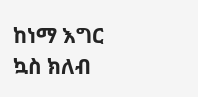ከነማ እግር ኳስ ክለብ